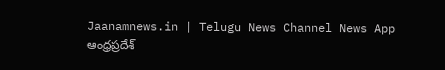Jaanamnews.in | Telugu News Channel News App
ఆంధ్రప్రదేశ్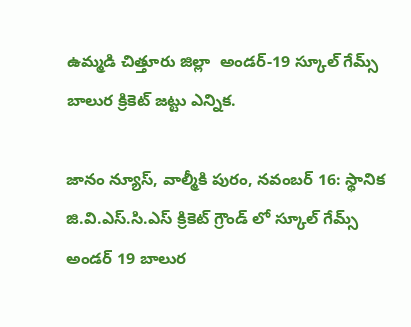ఉమ్మడి చిత్తూరు జిల్లా  అండర్-19 స్కూల్ గేమ్స్ బాలుర క్రికెట్ జట్టు ఎన్నిక.

జానం న్యూస్, వాల్మీకి పురం, నవంబర్ 16: స్థానిక జి.వి.ఎస్.సి.ఎస్ క్రికెట్ గ్రౌండ్ లో స్కూల్ గేమ్స్ అండర్ 19 బాలుర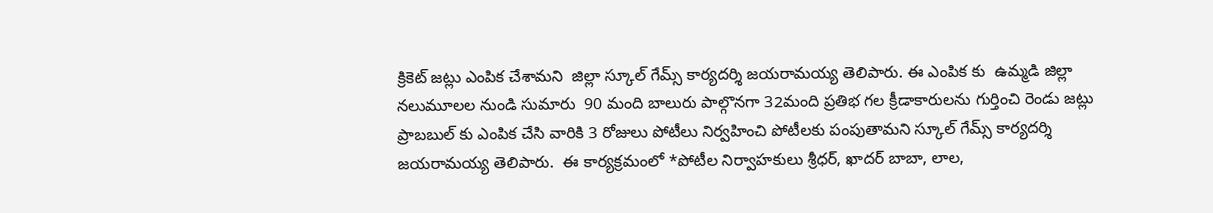క్రికెట్ జట్లు ఎంపిక చేశామని  జిల్లా స్కూల్ గేమ్స్ కార్యదర్శి జయరామయ్య తెలిపారు. ఈ ఎంపిక కు  ఉమ్మడి జిల్లా నలుమూలల నుండి సుమారు  90 మంది బాలురు పాల్గొనగా 32మంది ప్రతిభ గల క్రీడాకారులను గుర్తించి రెండు జట్లు ప్రాబబుల్ కు ఎంపిక చేసి వారికి 3 రోజులు పోటీలు నిర్వహించి పోటీలకు పంపుతామని స్కూల్ గేమ్స్ కార్యదర్శి  జయరామయ్య తెలిపారు.  ఈ కార్యక్రమంలో *పోటీల నిర్వాహకులు శ్రీధర్, ఖాదర్ బాబా, లాల,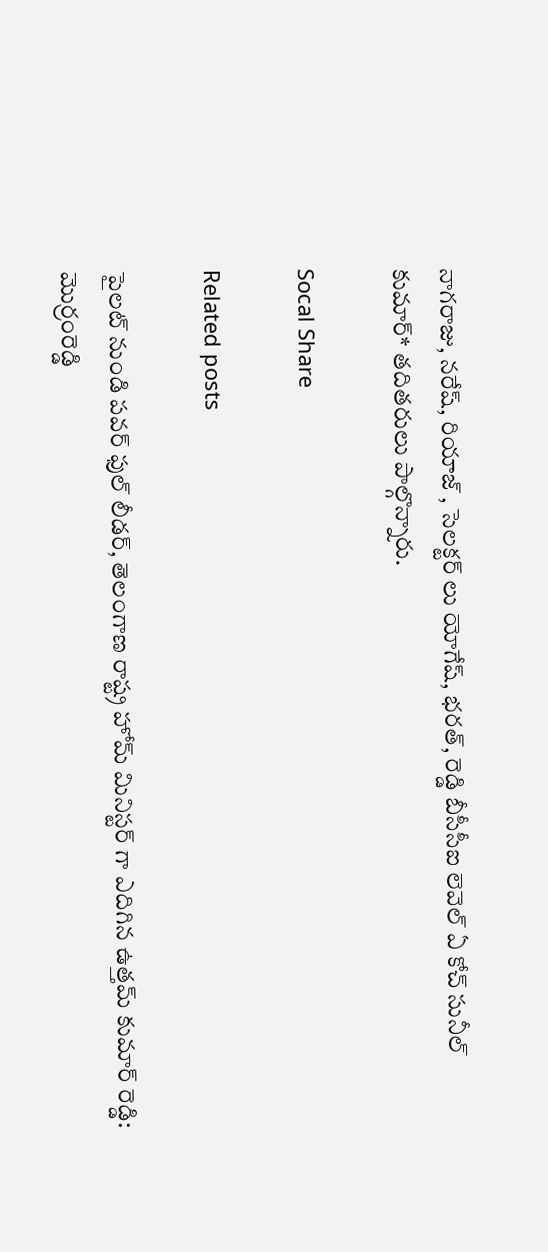నాగరాజు, నరేష్, రియాజ్ , సెలక్టర్ లు యోగేష్, భరత్, రెడ్డి బీసీసీఐ లెవెల్ ఏ కోచ్ సునీల్ కుమార్* తదితరులు పాల్గొన్నారు.

Socal Share

Related posts

పైలట్ నుండి పవర్ ఫుల్ లీడర్, తెలంగాణ రాష్ట్ర హోమ్ మినిస్టర్ గా ఎదిగిన ఉత్తమ్ కుమార్ రెడ్డి: మొర్రంరెడ్డి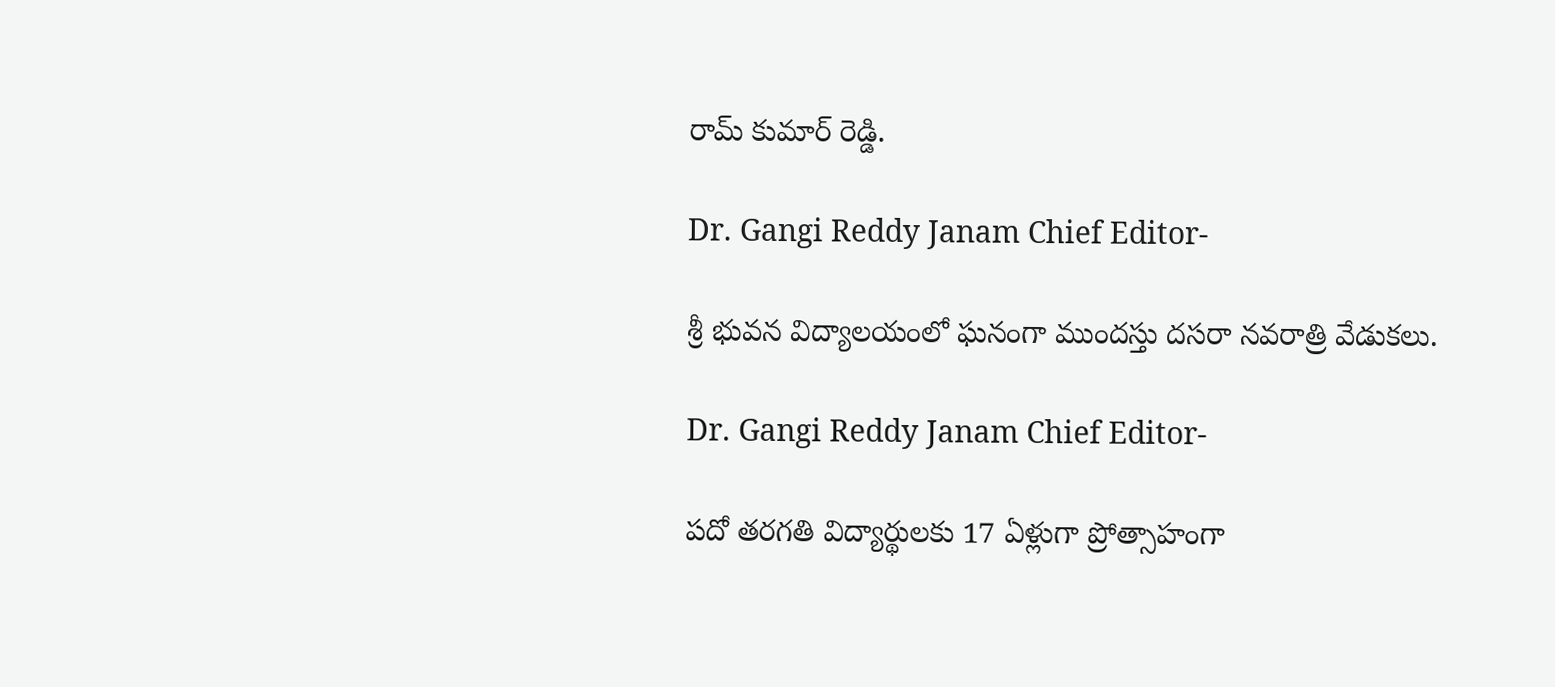రామ్ కుమార్ రెడ్డి.

Dr. Gangi Reddy Janam Chief Editor-

శ్రీ భువన విద్యాలయంలో ఘనంగా ముందస్తు దసరా నవరాత్రి వేడుకలు.

Dr. Gangi Reddy Janam Chief Editor-

పదో తరగతి విద్యార్థులకు 17 ఏళ్లుగా ప్రోత్సాహంగా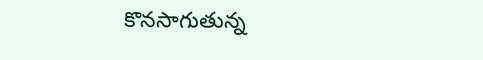కొనసాగుతున్న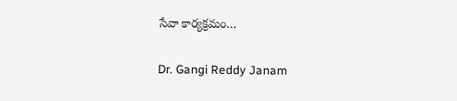సేవా కార్యక్రమం…

Dr. Gangi Reddy Janam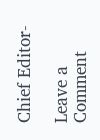Chief Editor-

Leave a Comment